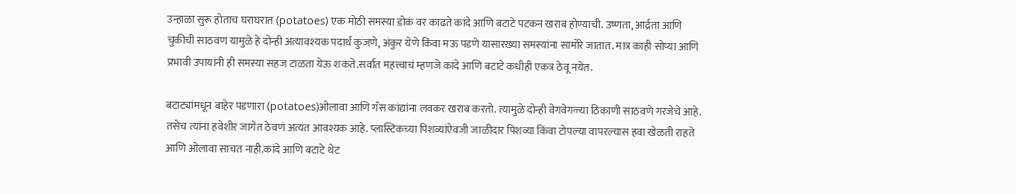उन्हाळा सुरू होताच घराघरात (potatoes) एक मोठी समस्या डोकं वर काढते कांदे आणि बटाटे पटकन खराब होण्याची. उष्णता, आर्द्रता आणि चुकीची साठवण यामुळे हे दोन्ही अत्यावश्यक पदार्थ कुजणे, अंकुर येणे किंवा मऊ पडणे यासारख्या समस्यांना सामोरे जातात. मात्र काही सोप्या आणि प्रभावी उपायांनी ही समस्या सहज टाळता येऊ शकते.सर्वात महत्त्वाचं म्हणजे कांदे आणि बटाटे कधीही एकत्र ठेवू नयेत.

बटाट्यांमधून बाहेर पडणारा (potatoes)ओलावा आणि गॅस कांद्यांना लवकर खराब करतो. त्यामुळे दोन्ही वेगवेगळ्या ठिकाणी साठवणे गरजेचे आहे. तसेच त्यांना हवेशीर जागेत ठेवणं अत्यंत आवश्यक आहे. प्लास्टिकच्या पिशव्यांऐवजी जाळीदार पिशव्या किंवा टोपल्या वापरल्यास हवा खेळती राहते आणि ओलावा साचत नाही.कांदे आणि बटाटे थेट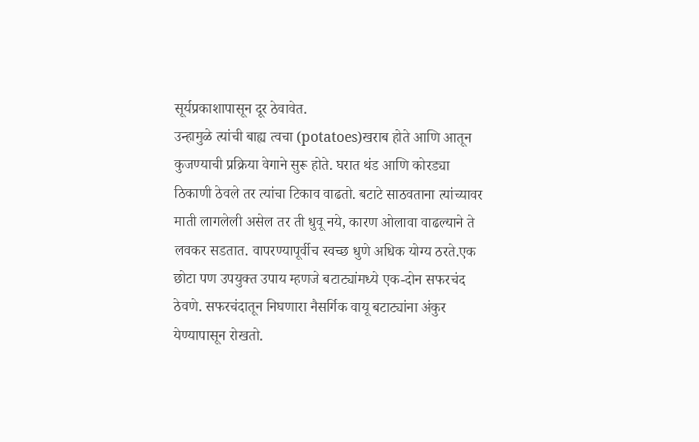सूर्यप्रकाशापासून दूर ठेवावेत.
उन्हामुळे त्यांची बाह्य त्वचा (potatoes)खराब होते आणि आतून कुजण्याची प्रक्रिया वेगाने सुरू होते. घरात थंड आणि कोरड्या ठिकाणी ठेवले तर त्यांचा टिकाव वाढतो. बटाटे साठवताना त्यांच्यावर माती लागलेली असेल तर ती धुवू नये, कारण ओलावा वाढल्याने ते लवकर सडतात. वापरण्यापूर्वीच स्वच्छ धुणे अधिक योग्य ठरते.एक छोटा पण उपयुक्त उपाय म्हणजे बटाट्यांमध्ये एक-दोन सफरचंद ठेवणे. सफरचंदातून निघणारा नैसर्गिक वायू बटाट्यांना अंकुर येण्यापासून रोखतो.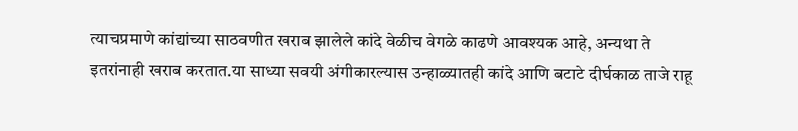त्याचप्रमाणे कांद्यांच्या साठवणीत खराब झालेले कांदे वेळीच वेगळे काढणे आवश्यक आहे, अन्यथा ते इतरांनाही खराब करतात.या साध्या सवयी अंगीकारल्यास उन्हाळ्यातही कांदे आणि बटाटे दीर्घकाळ ताजे राहू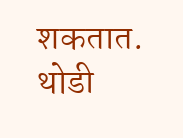शकतात. थोडी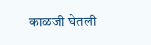काळजी घेतली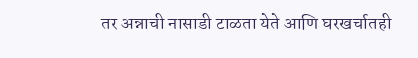तर अन्नाची नासाडी टाळता येते आणि घरखर्चातही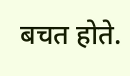बचत होते.